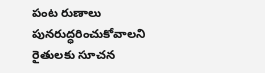పంట రుణాలు పునరుద్ధరించుకోవాలని రైతులకు సూచన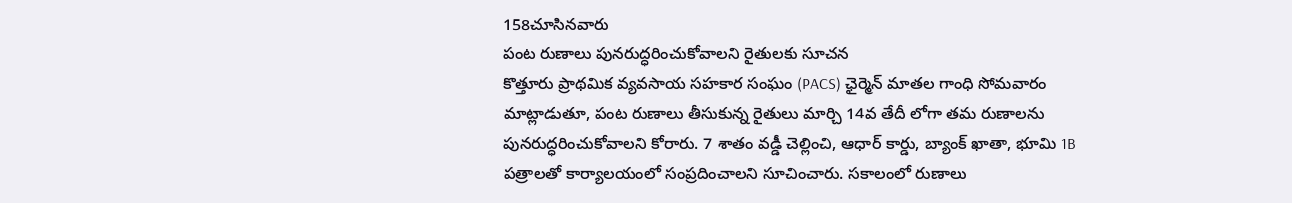158చూసినవారు
పంట రుణాలు పునరుద్ధరించుకోవాలని రైతులకు సూచన
కొత్తూరు ప్రాథమిక వ్యవసాయ సహకార సంఘం (PACS) ఛైర్మెన్ మాతల గాంధి సోమవారం మాట్లాడుతూ, పంట రుణాలు తీసుకున్న రైతులు మార్చి 14వ తేదీ లోగా తమ రుణాలను పునరుద్ధరించుకోవాలని కోరారు. 7 శాతం వడ్డీ చెల్లించి, ఆధార్ కార్డు, బ్యాంక్ ఖాతా, భూమి 1B పత్రాలతో కార్యాలయంలో సంప్రదించాలని సూచించారు. సకాలంలో రుణాలు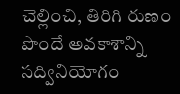చెల్లించి, తిరిగి రుణం పొందే అవకాశాన్ని సద్వినియోగం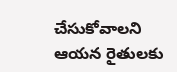చేసుకోవాలని ఆయన రైతులకు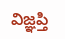విజ్ఞప్తి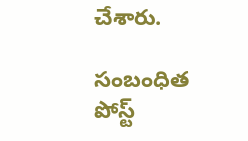చేశారు.

సంబంధిత పోస్ట్